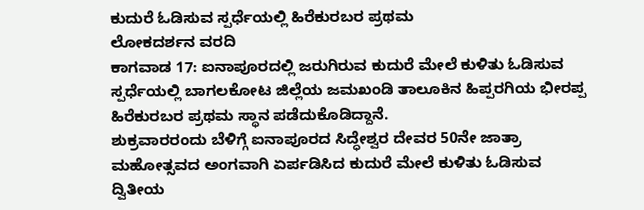ಕುದುರೆ ಓಡಿಸುವ ಸ್ಪರ್ಧೆಯಲ್ಲಿ ಹಿರೆಕುರಬರ ಪ್ರಥಮ
ಲೋಕದರ್ಶನ ವರದಿ
ಕಾಗವಾಡ 17: ಐನಾಪೂರದಲ್ಲಿ ಜರುಗಿರುವ ಕುದುರೆ ಮೇಲೆ ಕುಳಿತು ಓಡಿಸುವ ಸ್ಪರ್ಧೆಯಲ್ಲಿ ಬಾಗಲಕೋಟ ಜಿಲ್ಲೆಯ ಜಮಖಂಡಿ ತಾಲೂಕಿನ ಹಿಪ್ಪರಗಿಯ ಭೀರಪ್ಪ ಹಿರೆಕುರಬರ ಪ್ರಥಮ ಸ್ಥಾನ ಪಡೆದುಕೊಡಿದ್ದಾನೆ.
ಶುಕ್ರವಾರರಂದು ಬೆಳಿಗ್ಗೆ ಐನಾಪೂರದ ಸಿದ್ಧೇಶ್ವರ ದೇವರ 50ನೇ ಜಾತ್ರಾ ಮಹೋತ್ಸವದ ಅಂಗವಾಗಿ ಏರ್ಪಡಿಸಿದ ಕುದುರೆ ಮೇಲೆ ಕುಳಿತು ಓಡಿಸುವ
ದ್ವಿತೀಯ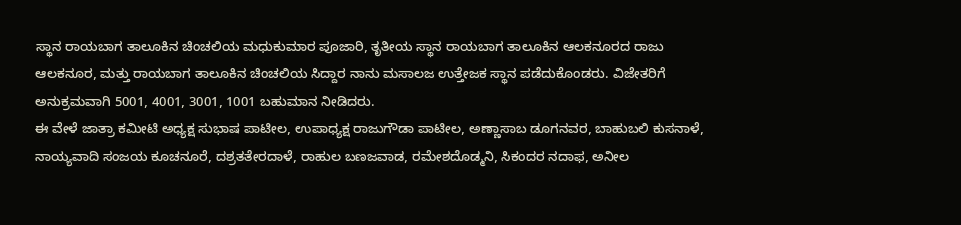ಸ್ಥಾನ ರಾಯಬಾಗ ತಾಲೂಕಿನ ಚಿಂಚಲಿಯ ಮಧುಕುಮಾರ ಪೂಜಾರಿ, ತೃತೀಯ ಸ್ಥಾನ ರಾಯಬಾಗ ತಾಲೂಕಿನ ಆಲಕನೂರದ ರಾಜು ಆಲಕನೂರ, ಮತ್ತು ರಾಯಬಾಗ ತಾಲೂಕಿನ ಚಿಂಚಲಿಯ ಸಿದ್ದಾರ ನಾನು ಮಸಾಲಜ ಉತ್ತೇಜಕ ಸ್ಥಾನ ಪಡೆದುಕೊಂಡರು. ವಿಜೇತರಿಗೆ ಅನುಕ್ರಮವಾಗಿ 5001, 4001, 3001, 1001 ಬಹುಮಾನ ನೀಡಿದರು.
ಈ ವೇಳೆ ಜಾತ್ರಾ ಕಮೀಟಿ ಅಧ್ಯಕ್ಷ ಸುಭಾಷ ಪಾಟೀಲ, ಉಪಾಧ್ಯಕ್ಷ ರಾಜುಗೌಡಾ ಪಾಟೀಲ, ಅಣ್ಣಾಸಾಬ ಡೂಗನವರ, ಬಾಹುಬಲಿ ಕುಸನಾಳೆ, ನಾಯ್ಯವಾದಿ ಸಂಜಯ ಕೂಚನೂರೆ, ದಶ್ರತತೇರದಾಳೆ, ರಾಹುಲ ಬಣಜವಾಡ, ರಮೇಶದೊಡ್ಮನಿ, ಸಿಕಂದರ ನದಾಫ, ಅನೀಲ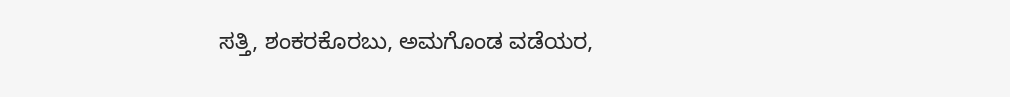ಸತ್ತಿ, ಶಂಕರಕೊರಬು, ಅಮಗೊಂಡ ವಡೆಯರ,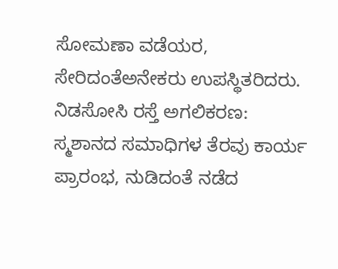ಸೋಮಣಾ ವಡೆಯರ, ಸೇರಿದಂತೆಅನೇಕರು ಉಪಸ್ಥಿತರಿದರು.
ನಿಡಸೋಸಿ ರಸ್ತೆ ಅಗಲಿಕರಣ: ಸ್ಮಶಾನದ ಸಮಾಧಿಗಳ ತೆರವು ಕಾರ್ಯ ಪ್ರಾರಂಭ, ನುಡಿದಂತೆ ನಡೆದ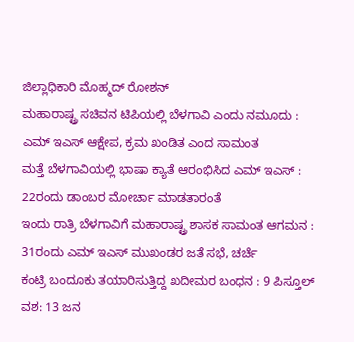ಜಿಲ್ಲಾಧಿಕಾರಿ ಮೊಹ್ಮದ್ ರೋಶನ್
ಮಹಾರಾಷ್ಟ್ರ ಸಚಿವನ ಟಿಪಿಯಲ್ಲಿ ಬೆಳಗಾವಿ ಎಂದು ನಮೂದು : ಎಮ್ ಇಎಸ್ ಆಕ್ಷೇಪ, ಕ್ರಮ ಖಂಡಿತ ಎಂದ ಸಾಮಂತ
ಮತ್ತೆ ಬೆಳಗಾವಿಯಲ್ಲಿ ಭಾಷಾ ಕ್ಯಾತೆ ಆರಂಭಿಸಿದ ಎಮ್ ಇಎಸ್ : 22ರಂದು ಡಾಂಬರ ಮೋರ್ಚಾ ಮಾಡತಾರಂತೆ
ಇಂದು ರಾತ್ರಿ ಬೆಳಗಾವಿಗೆ ಮಹಾರಾಷ್ಟ್ರ ಶಾಸಕ ಸಾಮಂತ ಆಗಮನ : 31ರಂದು ಎಮ್ ಇಎಸ್ ಮುಖಂಡರ ಜತೆ ಸಭೆ, ಚರ್ಚೆ
ಕಂಟ್ರಿ ಬಂದೂಕು ತಯಾರಿಸುತ್ತಿದ್ದ ಖದೀಮರ ಬಂಧನ : 9 ಪಿಸ್ತೂಲ್ ವಶ: 13 ಜನ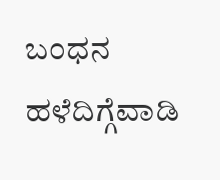ಬಂಧನ
ಹಳೆದಿಗ್ಗೆವಾಡಿ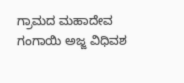ಗ್ರಾಮದ ಮಹಾದೇವ ಗಂಗಾಯಿ ಅಜ್ಜ ವಿಧಿವಶ